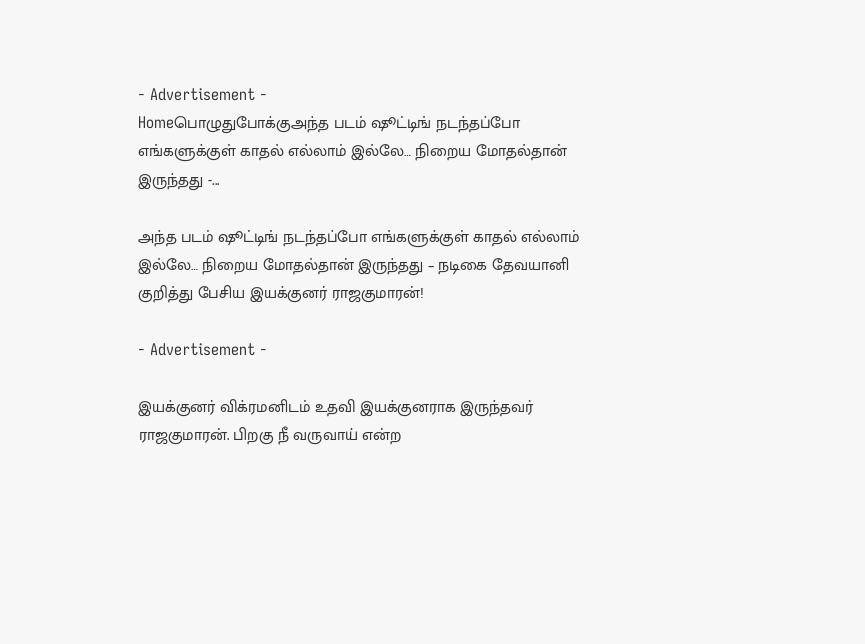- Advertisement -
Homeபொழுதுபோக்குஅந்த படம் ஷூட்டிங் நடந்தப்போ எங்களுக்குள் காதல் எல்லாம் இல்லே… நிறைய மோதல்தான் இருந்தது -...

அந்த படம் ஷூட்டிங் நடந்தப்போ எங்களுக்குள் காதல் எல்லாம் இல்லே… நிறைய மோதல்தான் இருந்தது – நடிகை தேவயானி குறித்து பேசிய இயக்குனர் ராஜகுமாரன்!

- Advertisement -

இயக்குனர் விக்ரமனிடம் உதவி இயக்குனராக இருந்தவர் ராஜகுமாரன். பிறகு நீ வருவாய் என்ற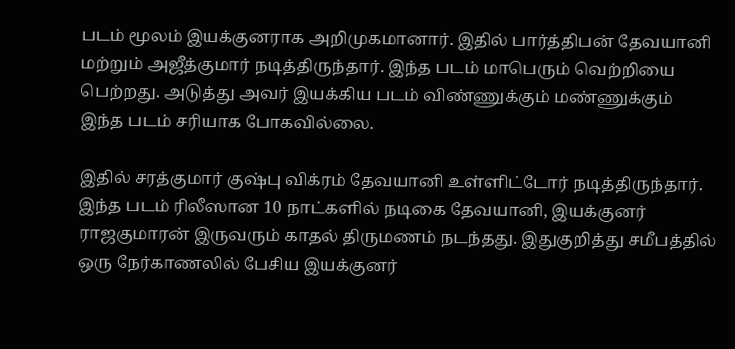படம் மூலம் இயக்குனராக அறிமுகமானார். இதில் பார்த்திபன் தேவயானி மற்றும் அஜீத்குமார் நடித்திருந்தார். இந்த படம் மாபெரும் வெற்றியை பெற்றது. அடுத்து அவர் இயக்கிய படம் விண்ணுக்கும் மண்ணுக்கும் இந்த படம் சரியாக போகவில்லை.

இதில் சரத்குமார் குஷ்பு விக்ரம் தேவயானி உள்ளிட்டோர் நடித்திருந்தார். இந்த படம் ரிலீஸான 10 நாட்களில் நடிகை தேவயானி, இயக்குனர் ராஜகுமாரன் இருவரும் காதல் திருமணம் நடந்தது. இதுகுறித்து சமீபத்தில் ஒரு நேர்காணலில் பேசிய இயக்குனர்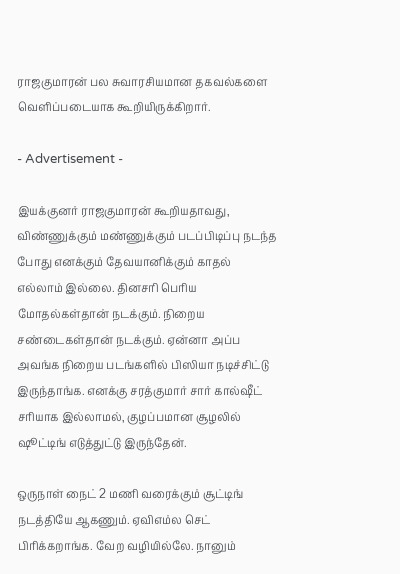ராஜகுமாரன் பல சுவாரசியமான தகவல்களை வெளிப்படையாக கூறியிருக்கிறார்.

- Advertisement -

இயக்குனர் ராஜகுமாரன் கூறியதாவது, விண்ணுக்கும் மண்ணுக்கும் படப்பிடிப்பு நடந்த போது எனக்கும் தேவயானிக்கும் காதல் எல்லாம் இல்லை. தினசரி பெரிய மோதல்கள்தான் நடக்கும். நிறைய சண்டைகள்தான் நடக்கும். ஏன்னா அப்ப அவங்க நிறைய படங்களில் பிஸியா நடிச்சிட்டு இருந்தாங்க. எனக்கு சரத்குமார் சார் கால்ஷீட் சரியாக இல்லாமல், குழப்பமான சூழலில் ஷூட்டிங் எடுத்துட்டு இருந்தேன்.

ஒருநாள் நைட் 2 மணி வரைக்கும் சூட்டிங் நடத்தியே ஆகணும். ஏவிஎம்ல செட் பிரிக்கறாங்க. வேற வழியில்லே. நானும்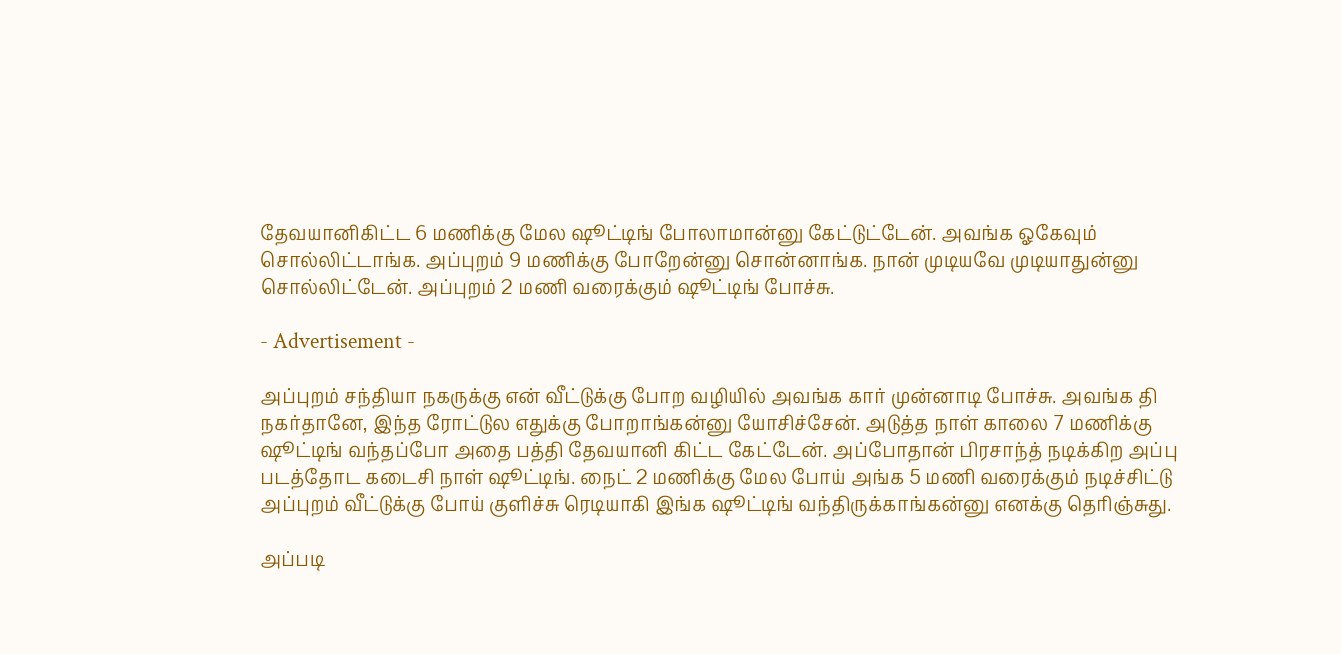தேவயானிகிட்ட 6 மணிக்கு மேல ஷூட்டிங் போலாமான்னு கேட்டுட்டேன். அவங்க ஓகேவும் சொல்லிட்டாங்க. அப்புறம் 9 மணிக்கு போறேன்னு சொன்னாங்க. நான் முடியவே முடியாதுன்னு சொல்லிட்டேன். அப்புறம் 2 மணி வரைக்கும் ஷூட்டிங் போச்சு.

- Advertisement -

அப்புறம் சந்தியா நகருக்கு என் வீட்டுக்கு போற வழியில் அவங்க கார் முன்னாடி போச்சு. அவங்க தி நகர்தானே, இந்த ரோட்டுல எதுக்கு போறாங்கன்னு யோசிச்சேன். அடுத்த நாள் காலை 7 மணிக்கு ஷூட்டிங் வந்தப்போ அதை பத்தி தேவயானி கிட்ட கேட்டேன். அப்போதான் பிரசாந்த் நடிக்கிற அப்பு படத்தோட கடைசி நாள் ஷூட்டிங். நைட் 2 மணிக்கு மேல போய் அங்க 5 மணி வரைக்கும் நடிச்சிட்டு அப்புறம் வீட்டுக்கு போய் குளிச்சு ரெடியாகி இங்க ஷூட்டிங் வந்திருக்காங்கன்னு எனக்கு தெரிஞ்சுது.

அப்படி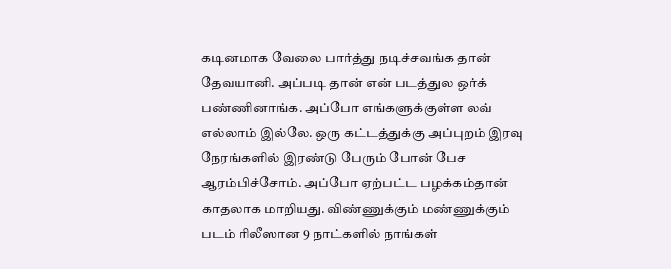கடினமாக வேலை பார்த்து நடிச்சவங்க தான் தேவயானி. அப்படி தான் என் படத்துல ஒர்க் பண்ணினாங்க. அப்போ எங்களுக்குள்ள லவ் எல்லாம் இல்லே. ஒரு கட்டத்துக்கு அப்புறம் இரவு நேரங்களில் இரண்டு பேரும் போன் பேச ஆரம்பிச்சோம். அப்போ ஏற்பட்ட பழக்கம்தான் காதலாக மாறியது. விண்ணுக்கும் மண்ணுக்கும் படம் ரிலீஸான 9 நாட்களில் நாங்கள்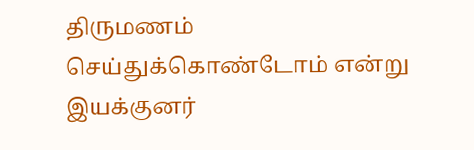திருமணம் செய்துக்கொண்டோம் என்று இயக்குனர்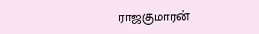ராஜகுமாரன்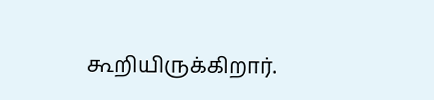கூறியிருக்கிறார்.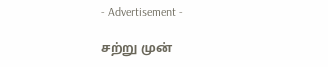- Advertisement -

சற்று முன்